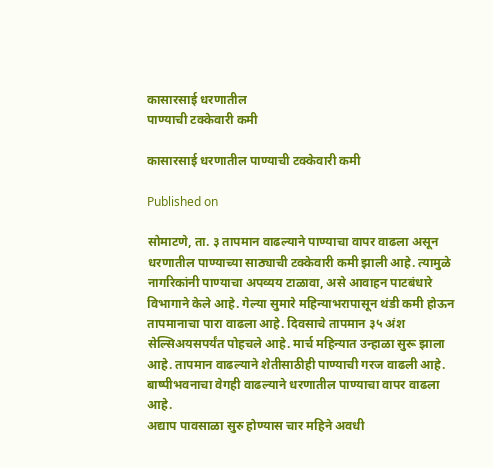कासारसाई धरणातील
पाण्याची टक्केवारी कमी

कासारसाई धरणातील पाण्याची टक्केवारी कमी

Published on

सोमाटणे, ता. ३ तापमान वाढल्याने पाण्याचा वापर वाढला असून धरणातील पाण्याच्या साठ्याची टक्केवारी कमी झाली आहे. त्यामुळे नागरिकांनी पाण्याचा अपव्यय टाळावा, असे आवाहन पाटबंधारे विभागाने केले आहे. गेल्या सुमारे महिन्याभरापासून थंडी कमी होऊन तापमानाचा पारा वाढला आहे. दिवसाचे तापमान ३५ अंश सेल्सिअयसपर्यंत पोहचले आहे. मार्च महिन्यात उन्हाळा सुरू झाला आहे. तापमान वाढल्याने शेतीसाठीही पाण्याची गरज वाढली आहे. बाष्पीभवनाचा वेगही वाढल्याने धरणातील पाण्याचा वापर वाढला आहे.
अद्याप पावसाळा सुरु होण्यास चार महिने अवधी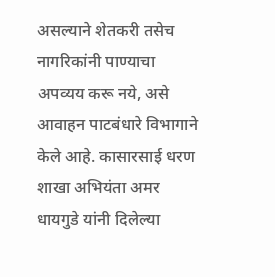असल्याने शेतकरी तसेच नागरिकांनी पाण्याचा अपव्यय करू नये, असे आवाहन पाटबंधारे विभागाने केले आहे. कासारसाई धरण शाखा अभियंता अमर धायगुडे यांनी दिलेल्या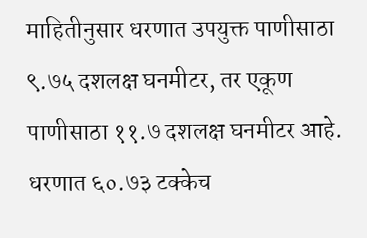माहितीनुसार धरणात उपयुक्त पाणीसाठा ९.७५ दशलक्ष घनमीटर, तर एकूण पाणीसाठा ११.७ दशलक्ष घनमीटर आहे. धरणात ६०.७३ टक्केच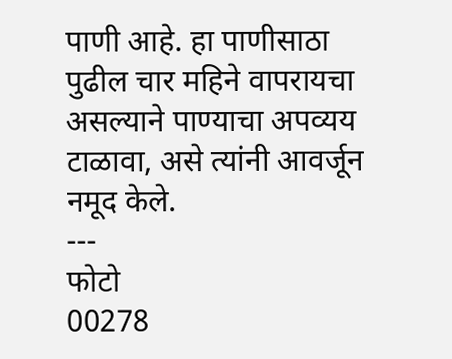पाणी आहे. हा पाणीसाठा पुढील चार महिने वापरायचा असल्याने पाण्याचा अपव्यय टाळावा, असे त्यांनी आवर्जून नमूद केले.
---
फोटो
00278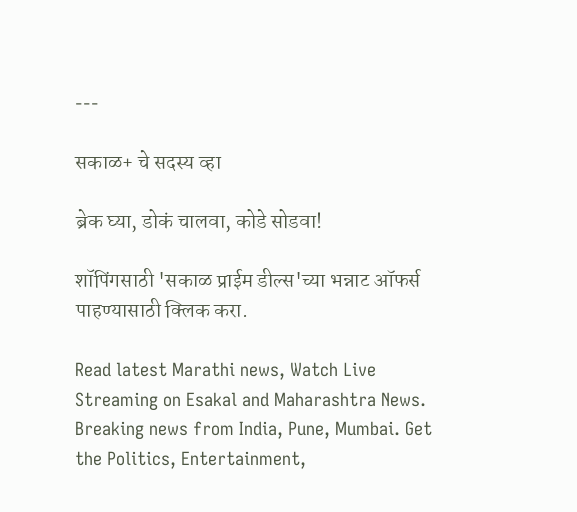---

सकाळ+ चे सदस्य व्हा

ब्रेक घ्या, डोकं चालवा, कोडे सोडवा!

शॉपिंगसाठी 'सकाळ प्राईम डील्स'च्या भन्नाट ऑफर्स पाहण्यासाठी क्लिक करा.

Read latest Marathi news, Watch Live Streaming on Esakal and Maharashtra News. Breaking news from India, Pune, Mumbai. Get the Politics, Entertainment,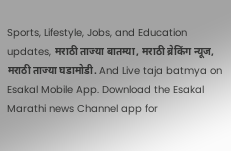Sports, Lifestyle, Jobs, and Education updates, मराठी ताज्या बातम्या, मराठी ब्रेकिंग न्यूज, मराठी ताज्या घडामोडी. And Live taja batmya on Esakal Mobile App. Download the Esakal Marathi news Channel app for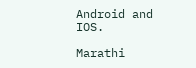Android and IOS.

Marathi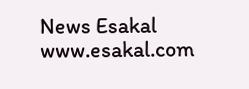News Esakal
www.esakal.com